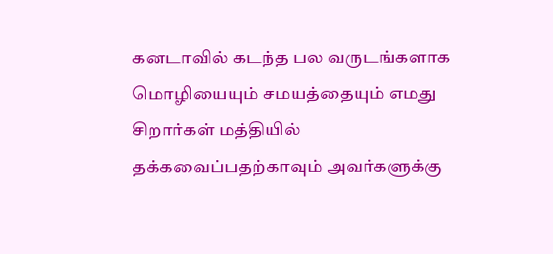கனடாவில் கடந்த பல வருடங்களாக மொழியையும் சமயத்தையும் எமது சிறார்கள் மத்தியில் தக்கவைப்பதற்காவும் அவர்களுக்கு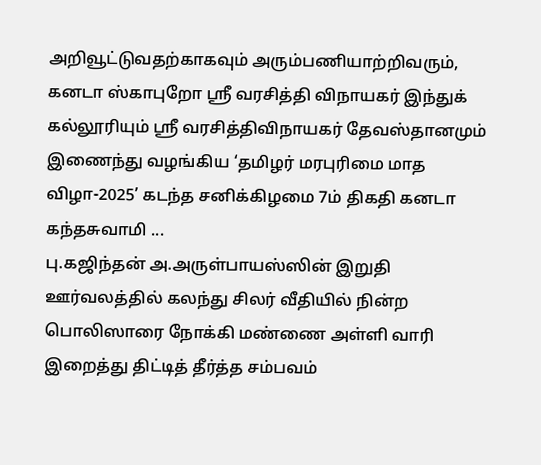அறிவூட்டுவதற்காகவும் அரும்பணியாற்றிவரும், கனடா ஸ்காபுறோ ஶ்ரீ வரசித்தி விநாயகர் இந்துக் கல்லூரியும் ஶ்ரீ வரசித்திவிநாயகர் தேவஸ்தானமும் இணைந்து வழங்கிய ‘தமிழர் மரபுரிமை மாத விழா-2025’ கடந்த சனிக்கிழமை 7ம் திகதி கனடா கந்தசுவாமி ...
பு.கஜிந்தன் அ.அருள்பாயஸ்ஸின் இறுதி ஊர்வலத்தில் கலந்து சிலர் வீதியில் நின்ற பொலிஸாரை நோக்கி மண்ணை அள்ளி வாரி இறைத்து திட்டித் தீர்த்த சம்பவம்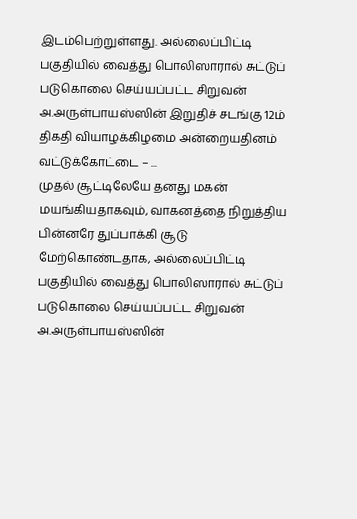இடம்பெற்றுள்ளது. அல்லைப்பிட்டி பகுதியில் வைத்து பொலிஸாரால் சுட்டுப் படுகொலை செய்யப்பட்ட சிறுவன் அ.அருள்பாயஸ்ஸின் இறுதிச் சடங்கு 12ம் திகதி வியாழக்கிழமை அன்றையதினம் வட்டுக்கோட்டை – ...
முதல் சூட்டிலேயே தனது மகன் மயங்கியதாகவும், வாகனத்தை நிறுத்திய பின்னரே துப்பாக்கி சூடு மேற்கொண்டதாக, அல்லைப்பிட்டி பகுதியில் வைத்து பொலிஸாரால் சுட்டுப் படுகொலை செய்யப்பட்ட சிறுவன் அ.அருள்பாயஸ்ஸின்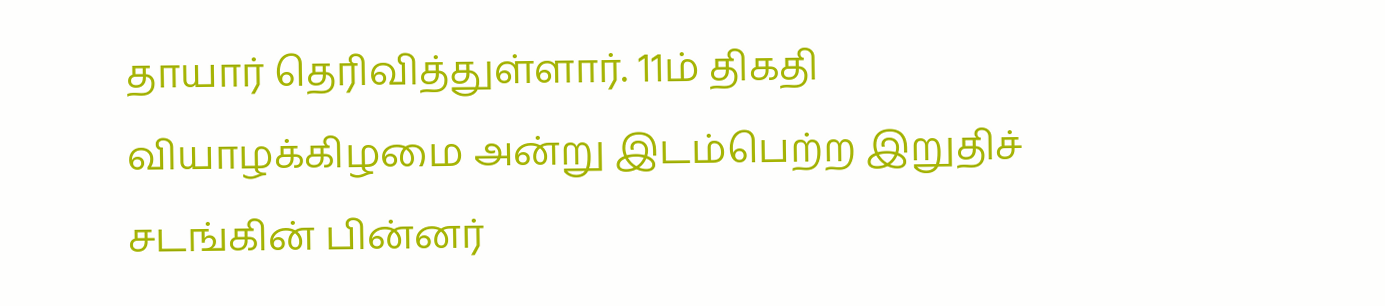தாயார் தெரிவித்துள்ளார். 11ம் திகதி வியாழக்கிழமை அன்று இடம்பெற்ற இறுதிச் சடங்கின் பின்னர்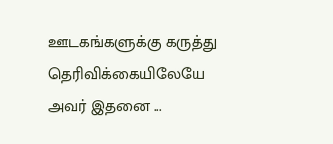ஊடகங்களுக்கு கருத்து தெரிவிக்கையிலேயே அவர் இதனை ...